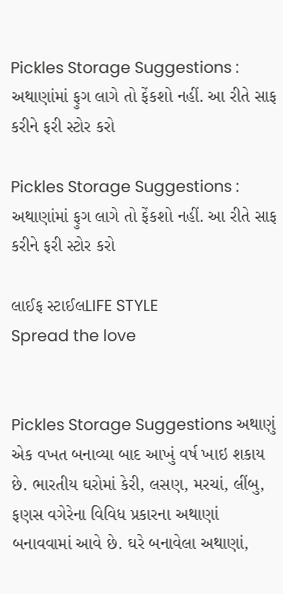Pickles Storage Suggestions : અથાણાંમાં ફુગ લાગે તો ફેંકશો નહીં. આ રીતે સાફ કરીને ફરી સ્ટોર કરો

Pickles Storage Suggestions : અથાણાંમાં ફુગ લાગે તો ફેંકશો નહીં. આ રીતે સાફ કરીને ફરી સ્ટોર કરો

લાઈફ સ્ટાઈલLIFE STYLE
Spread the love


Pickles Storage Suggestions અથાણું એક વખત બનાવ્યા બાદ આખું વર્ષ ખાઇ શકાય છે. ભારતીય ઘરોમાં કેરી, લસણ, મરચાં, લીંબુ, ફણસ વગેરેના વિવિધ પ્રકારના અથાણાં બનાવવામાં આવે છે. ઘરે બનાવેલા અથાણાં,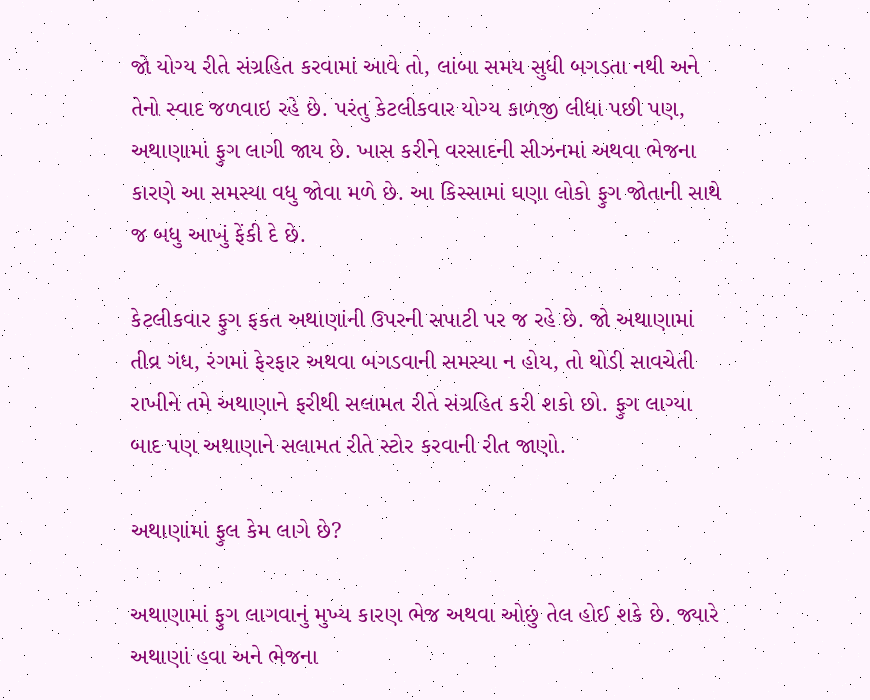જો યોગ્ય રીતે સંગ્રહિત કરવામાં આવે તો, લાંબા સમય સુધી બગડતા નથી અને તેનો સ્વાદ જળવાઇ રહે છે. પરંતુ કેટલીકવાર યોગ્ય કાળજી લીધા પછી પણ, અથાણામાં ફુગ લાગી જાય છે. ખાસ કરીને વરસાદની સીઝનમાં અથવા ભેજના કારણે આ સમસ્યા વધુ જોવા મળે છે. આ કિસ્સામાં ઘણા લોકો ફુગ જોતાની સાથે જ બધુ આખું ફેંકી દે છે.

કેટલીકવાર ફુગ ફકત અથાણાંની ઉપરની સપાટી પર જ રહે છે. જો અથાણામાં તીવ્ર ગંધ, રંગમાં ફેરફાર અથવા બગડવાની સમસ્યા ન હોય, તો થોડી સાવચેતી રાખીને તમે અથાણાને ફરીથી સલામત રીતે સંગ્રહિત કરી શકો છો. ફુગ લાગ્યા બાદ પણ અથાણાને સલામત રીતે સ્ટોર કરવાની રીત જાણો.

અથાણાંમાં ફુલ કેમ લાગે છે?

અથાણામાં ફુગ લાગવાનું મુખ્ય કારણ ભેજ અથવા ઓછું તેલ હોઈ શકે છે. જ્યારે અથાણાં હવા અને ભેજના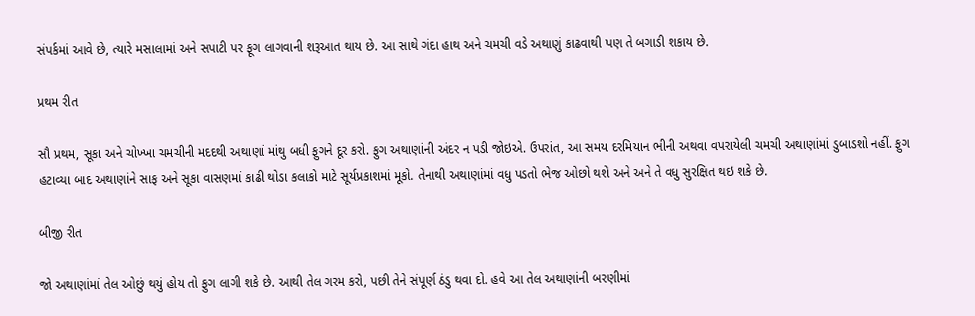સંપર્કમાં આવે છે, ત્યારે મસાલામાં અને સપાટી પર ફૂગ લાગવાની શરૂઆત થાય છે. આ સાથે ગંદા હાથ અને ચમચી વડે અથાણું કાઢવાથી પણ તે બગાડી શકાય છે.

પ્રથમ રીત

સૌ પ્રથમ, સૂકા અને ચોખ્ખા ચમચીની મદદથી અથાણાં માંથુ બધી ફુગને દૂર કરો. ફુગ અથાણાંની અંદર ન પડી જોઇએ. ઉપરાંત, આ સમય દરમિયાન ભીની અથવા વપરાયેલી ચમચી અથાણાંમાં ડુબાડશો નહીં. ફુગ હટાવ્યા બાદ અથાણાંને સાફ અને સૂકા વાસણમાં કાઢી થોડા કલાકો માટે સૂર્યપ્રકાશમાં મૂકો. તેનાથી અથાણાંમાં વધુ પડતો ભેજ ઓછો થશે અને અને તે વધુ સુરક્ષિત થઇ શકે છે.

બીજી રીત

જો અથાણાંમાં તેલ ઓછું થયું હોય તો ફુગ લાગી શકે છે. આથી તેલ ગરમ કરો, પછી તેને સંપૂર્ણ ઠંડુ થવા દો. હવે આ તેલ અથાણાંની બરણીમાં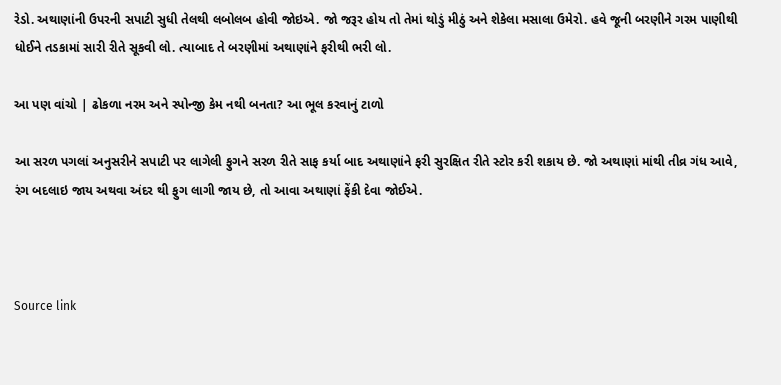રેડો. અથાણાંની ઉપરની સપાટી સુધી તેલથી લબોલબ હોવી જોઇએ. જો જરૂર હોય તો તેમાં થોડું મીઠું અને શેકેલા મસાલા ઉમેરો. હવે જૂની બરણીને ગરમ પાણીથી ધોઈને તડકામાં સારી રીતે સૂકવી લો. ત્યાબાદ તે બરણીમાં અથાણાંને ફરીથી ભરી લો.

આ પણ વાંચો | ઢોકળા નરમ અને સ્પોન્જી કેમ નથી બનતા? આ ભૂલ કરવાનું ટાળો

આ સરળ પગલાં અનુસરીને સપાટી પર લાગેલી ફુગને સરળ રીતે સાફ કર્યા બાદ અથાણાંને ફરી સુરક્ષિત રીતે સ્ટોર કરી શકાય છે. જો અથાણાં માંથી તીવ્ર ગંધ આવે, રંગ બદલાઇ જાય અથવા અંદર થી ફુગ લાગી જાય છે, તો આવા અથાણાં ફેંકી દેવા જોઈએ.



Source link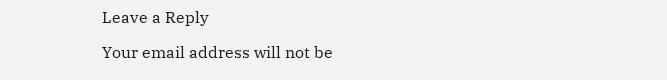Leave a Reply

Your email address will not be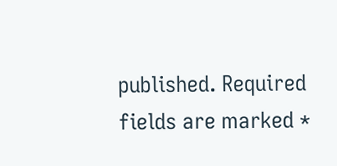published. Required fields are marked *